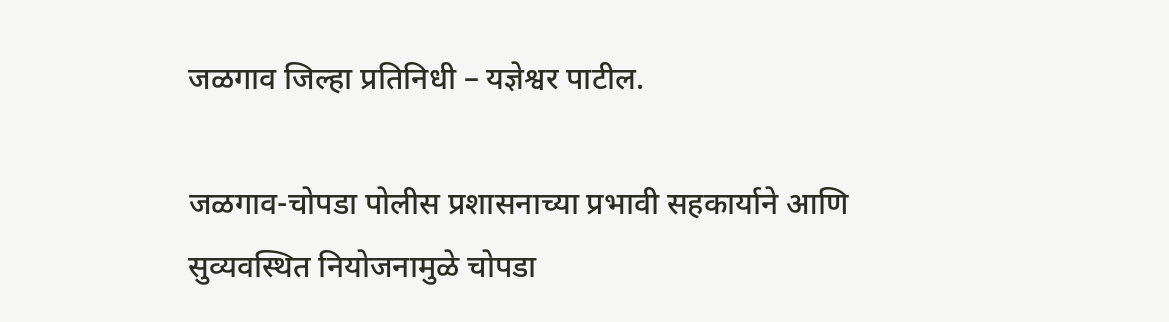जळगाव जिल्हा प्रतिनिधी – यज्ञेश्वर पाटील.

जळगाव-चोपडा पोलीस प्रशासनाच्या प्रभावी सहकार्याने आणि सुव्यवस्थित नियोजनामुळे चोपडा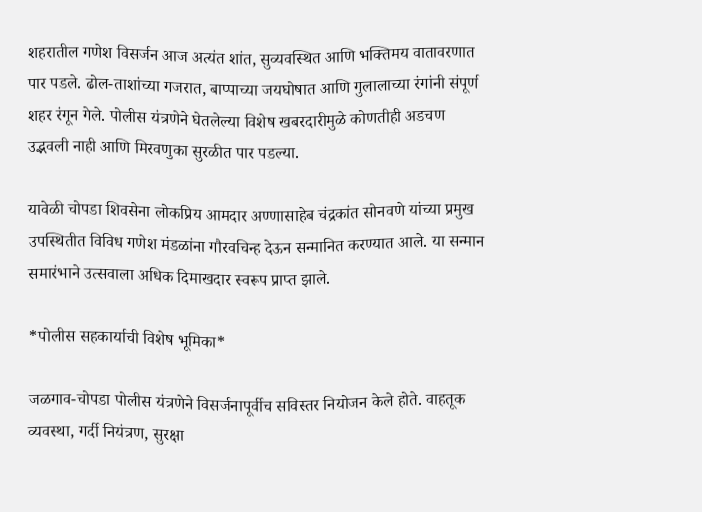शहरातील गणेश विसर्जन आज अत्यंत शांत, सुव्यवस्थित आणि भक्तिमय वातावरणात पार पडले. ढोल-ताशांच्या गजरात, बाप्पाच्या जयघोषात आणि गुलालाच्या रंगांनी संपूर्ण शहर रंगून गेले. पोलीस यंत्रणेने घेतलेल्या विशेष खबरदारीमुळे कोणतीही अडचण उद्भवली नाही आणि मिरवणुका सुरळीत पार पडल्या.

यावेळी चोपडा शिवसेना लोकप्रिय आमदार अण्णासाहेब चंद्रकांत सोनवणे यांच्या प्रमुख उपस्थितीत विविध गणेश मंडळांना गौरवचिन्ह देऊन सन्मानित करण्यात आले. या सन्मान समारंभाने उत्सवाला अधिक दिमाखदार स्वरूप प्राप्त झाले.

*पोलीस सहकार्याची विशेष भूमिका*

जळगाव-चोपडा पोलीस यंत्रणेने विसर्जनापूर्वीच सविस्तर नियोजन केले होते. वाहतूक व्यवस्था, गर्दी नियंत्रण, सुरक्षा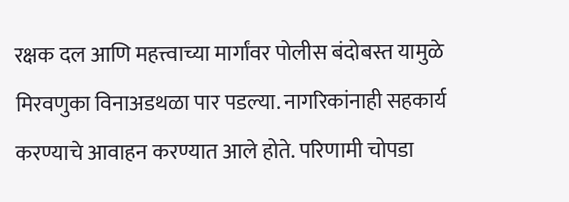रक्षक दल आणि महत्त्वाच्या मार्गांवर पोलीस बंदोबस्त यामुळे मिरवणुका विनाअडथळा पार पडल्या. नागरिकांनाही सहकार्य करण्याचे आवाहन करण्यात आले होते. परिणामी चोपडा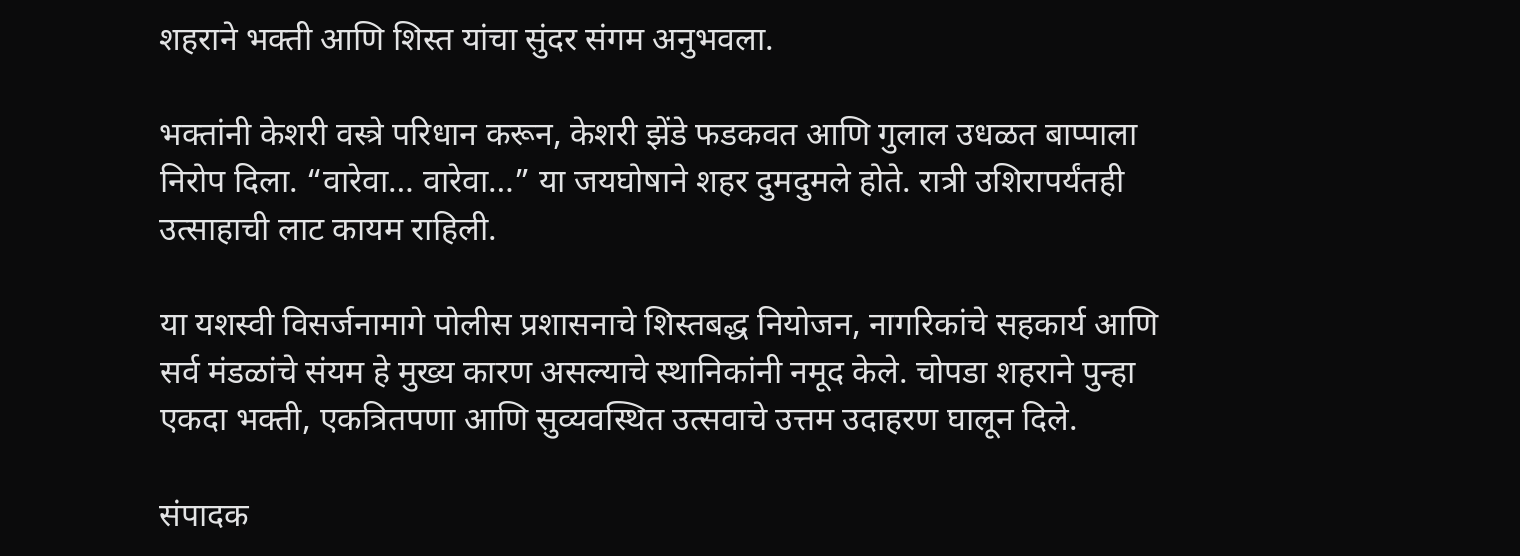शहराने भक्ती आणि शिस्त यांचा सुंदर संगम अनुभवला.

भक्तांनी केशरी वस्त्रे परिधान करून, केशरी झेंडे फडकवत आणि गुलाल उधळत बाप्पाला निरोप दिला. “वारेवा… वारेवा…” या जयघोषाने शहर दुमदुमले होते. रात्री उशिरापर्यंतही उत्साहाची लाट कायम राहिली.

या यशस्वी विसर्जनामागे पोलीस प्रशासनाचे शिस्तबद्ध नियोजन, नागरिकांचे सहकार्य आणि सर्व मंडळांचे संयम हे मुख्य कारण असल्याचे स्थानिकांनी नमूद केले. चोपडा शहराने पुन्हा एकदा भक्ती, एकत्रितपणा आणि सुव्यवस्थित उत्सवाचे उत्तम उदाहरण घालून दिले.

संपादक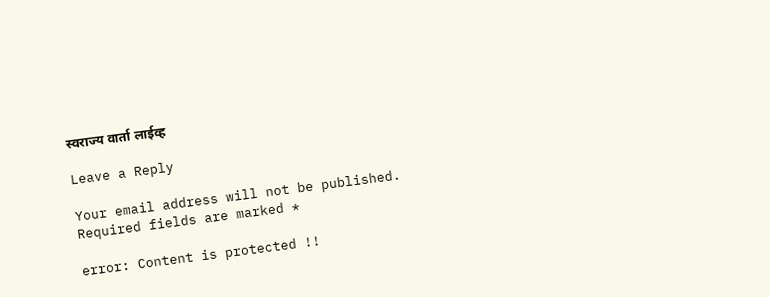स्वराज्य वार्ता लाईव्ह

Leave a Reply

Your email address will not be published. Required fields are marked *

error: Content is protected !!